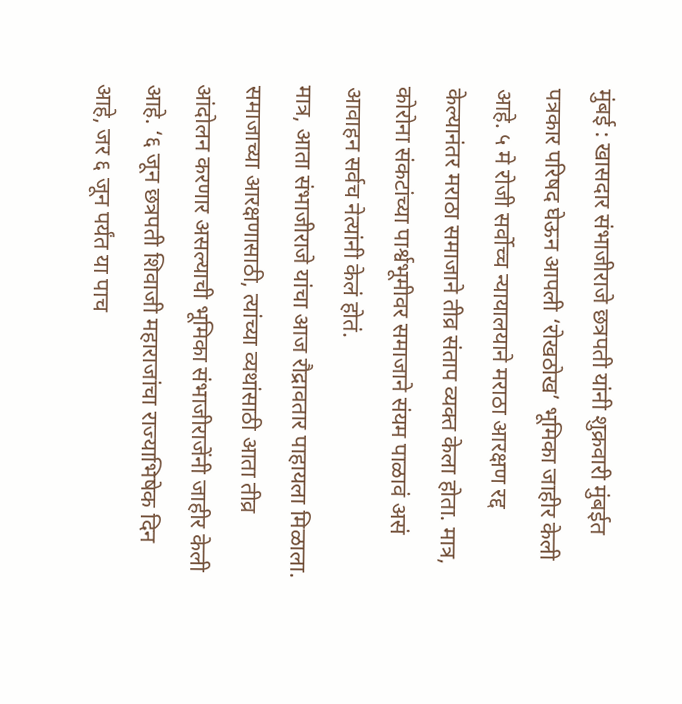मुंबई : खासदार संभाजीराजे छत्रपती यांनी शुक्रवारी मुंबईत पत्रकार परिषद घेऊन आपली ‘रोखठोख’ भूमिका जाहीर केली आहे. ५ मे रोजी सर्वोच्च न्यायालयाने मराठा आरक्षण रद्द केल्यानंतर मराठा समाजाने तीव्र संताप व्यक्त केला होता. मात्र, कोरोना संकटांच्या पार्श्वभूमीवर समाजाने संयम पाळावं असं आवाहन सर्वच नेत्यांनी केलं होतं.
मात्र, आता संभाजीराजे यांचा आज रौद्रावतार पाहायला मिळाला. समाजाच्या आरक्षणासाठी, त्यांच्या व्यथांसाठी आता तीव्र आंदोलन करणार असल्याची भूमिका संभाजीराजेंनी जाहीर केली आहे. ‘६ जून छत्रपती शिवाजी महाराजांचा राज्याभिषेक दिन आहे, जर ६ जून पर्यंत या पाच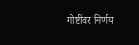गोष्टींवर निर्णय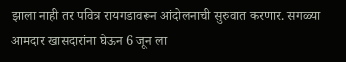झाला नाही तर पवित्र रायगडावरून आंदोलनाची सुरुवात करणार. सगळ्या आमदार खासदारांना घेऊन 6 जून ला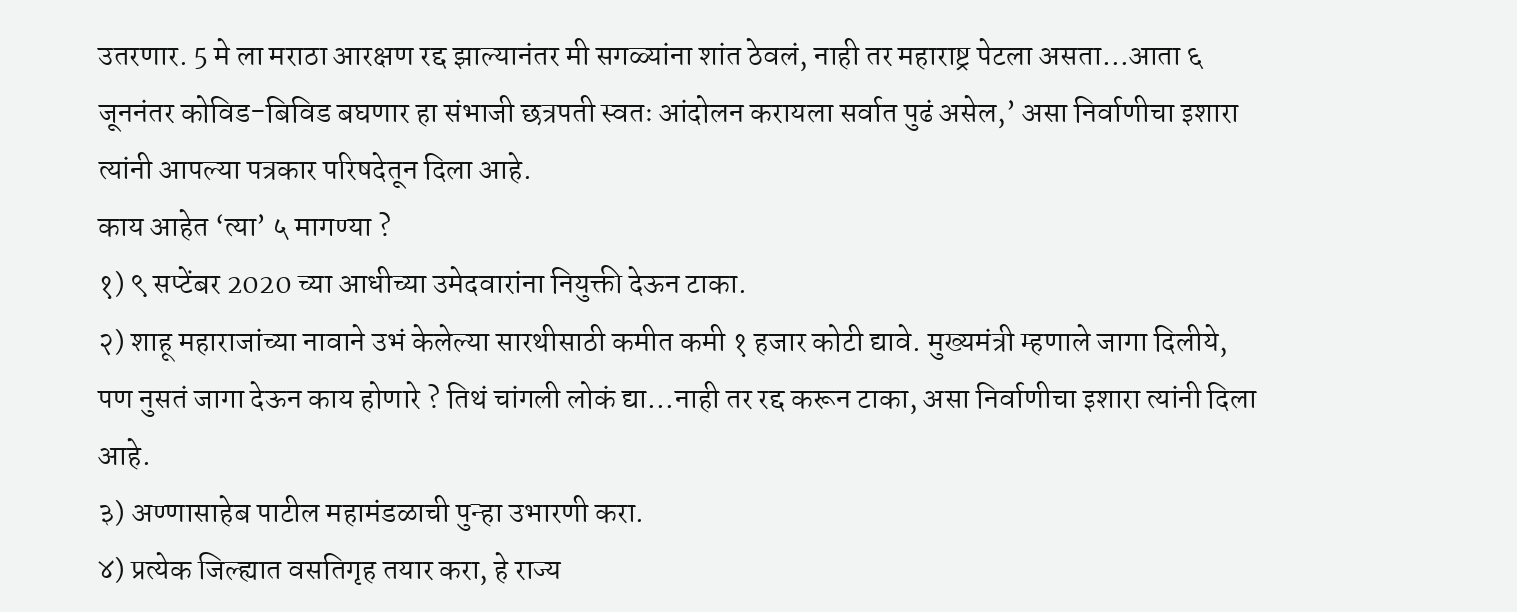उतरणार. 5 मे ला मराठा आरक्षण रद्द झाल्यानंतर मी सगळ्यांना शांत ठेवलं, नाही तर महाराष्ट्र पेटला असता…आता ६ जूननंतर कोविड-बिविड बघणार हा संभाजी छत्रपती स्वतः आंदोलन करायला सर्वात पुढं असेल,’ असा निर्वाणीचा इशारा त्यांनी आपल्या पत्रकार परिषदेतून दिला आहे.
काय आहेत ‘त्या’ ५ मागण्या ?
१) ९ सप्टेंबर 2020 च्या आधीच्या उमेदवारांना नियुक्ती देऊन टाका.
२) शाहू महाराजांच्या नावाने उभं केलेल्या सारथीसाठी कमीत कमी १ हजार कोटी द्यावे. मुख्यमंत्री म्हणाले जागा दिलीये, पण नुसतं जागा देऊन काय होणारे ? तिथं चांगली लोकं द्या…नाही तर रद्द करून टाका, असा निर्वाणीचा इशारा त्यांनी दिला आहे.
३) अण्णासाहेब पाटील महामंडळाची पुन्हा उभारणी करा.
४) प्रत्येक जिल्ह्यात वसतिगृह तयार करा, हे राज्य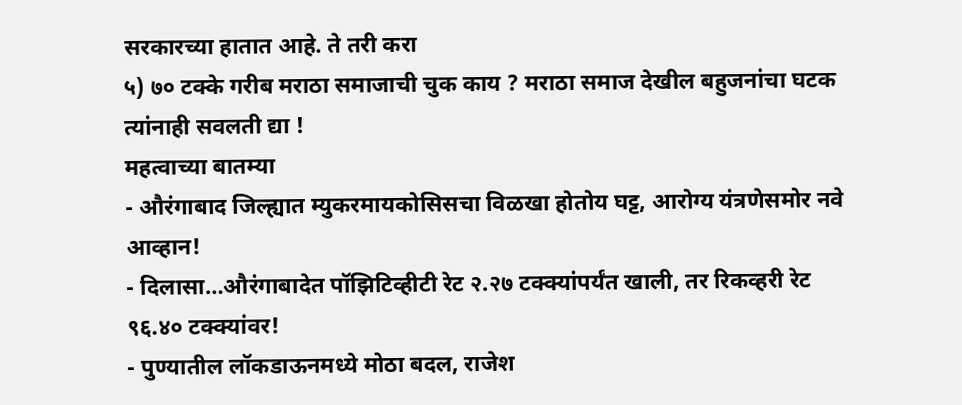सरकारच्या हातात आहे. ते तरी करा
५) ७० टक्के गरीब मराठा समाजाची चुक काय ? मराठा समाज देखील बहुजनांचा घटक त्यांनाही सवलती द्या !
महत्वाच्या बातम्या
- औरंगाबाद जिल्ह्यात म्युकरमायकोसिसचा विळखा होतोय घट्ट, आरोग्य यंत्रणेसमोर नवे आव्हान!
- दिलासा…औरंगाबादेत पॉझिटिव्हीटी रेट २.२७ टक्क्यांपर्यंत खाली, तर रिकव्हरी रेट ९६.४० टक्क्यांवर!
- पुण्यातील लॉकडाऊनमध्ये मोठा बदल, राजेश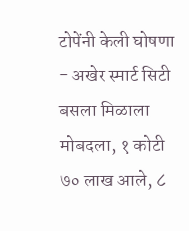टोपेंनी केली घोषणा
- अखेर स्मार्ट सिटी बसला मिळाला मोबदला, १ कोटी ७० लाख आले, ८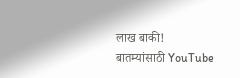लाख बाकी!
बातम्यांसाठी YouTube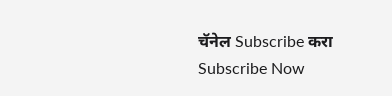चॅनेल Subscribe करा
Subscribe Now